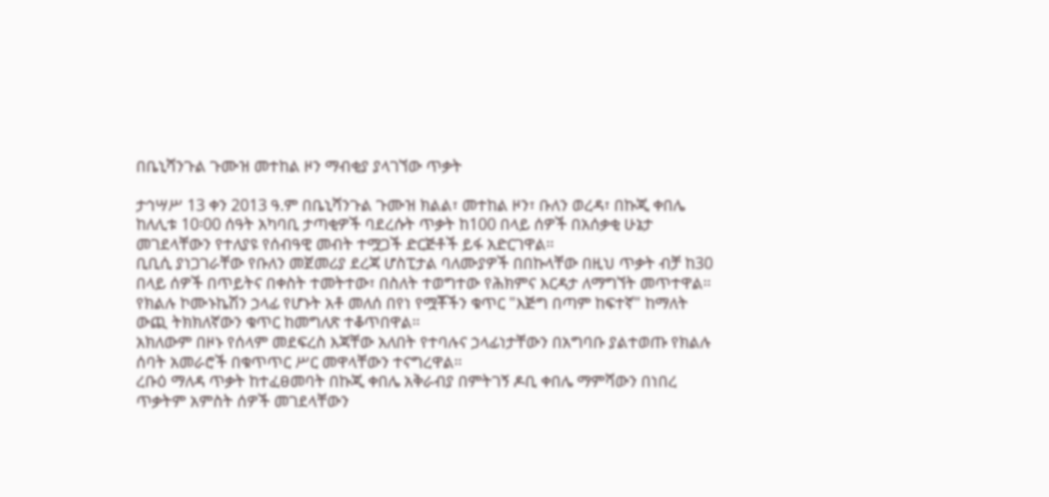በቤኒሻንጉል ጉሙዝ መተከል ዞን ማብቂያ ያላገኘው ጥቃት

ታኅሣሥ 13 ቀን 2013 ዓ.ም በቤኒሻንጉል ጉሙዝ ክልል፣ መተከል ዞን፣ ቡለን ወረዳ፣ በኩጂ ቀበሌ ከለሊቱ 10፡00 ሰዓት አካባቢ ታጣቂዎች ባደረሱት ጥቃት ከ100 በላይ ሰዎች በአሰቃቂ ሁኔታ መገደላቸውን የተለያዩ የሰብዓዊ መብት ተሟጋች ድርጅቶች ይፋ አድርገዋል።
ቢቢሲ ያነጋገራቸው የቡለን መጀመሪያ ደረጃ ሆስፒታል ባለሙያዎች በበኩላቸው በዚህ ጥቃት ብቻ ከ30 በላይ ሰዎች በጥይትና በቀስት ተመትተው፣ በስለት ተወግተው የሕክምና እርዳታ ለማግኘት መጥተዋል።
የክልሉ ኮሙኑኬሽን ኃላፊ የሆኑት አቶ መለሰ በየነ የሟቾችን ቁጥር "እጅግ በጣም ከፍተኛ" ከማለት ውጪ ትክክለኛውን ቁጥር ከመግለጽ ተቆጥበዋል።
አክለውም በዞኑ የሰላም መደፍረስ እጃቸው አለበት የተባሉና ኃላፊነታቸውን በአግባቡ ያልተወጡ የክልሉ ሰባት አመራሮች በቁጥጥር ሥር መዋላቸውን ተናግረዋል።
ረቡዕ ማለዳ ጥቃት ከተፈፀመባት በኩጂ ቀበሌ አቅራብያ በምትገኝ ዶቢ ቀበሌ ማምሻውን በነበረ ጥቃትም አምስት ሰዎች መገደላቸውን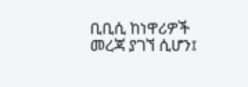ቢቢሲ ከነዋሪዎች መረጃ ያገኘ ሲሆን፤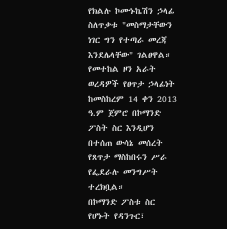የክልሉ ኮሙኑኬሽን ኃላፊ ስለጥቃቱ "መስማታቸውን ነገር ግን የተጣራ መረጃ እንደሌላቸው" ገልፀዋል።
የመተከል ዞን አራት ወረዳዎች የፀጥታ ኃላፊነት ከመስከረም 14 ቀን 2013 ዓ.ም ጀምሮ በኮማንድ ፖስት ስር እንዲሆን በተሰጠ ውሳኔ መሰረት የጸጥታ ማስከበሩን ሥራ የፌደራሉ መንግሥት ተረክቧል።
በኮማንድ ፖስቱ ስር የሆኑት የዳንጉር፣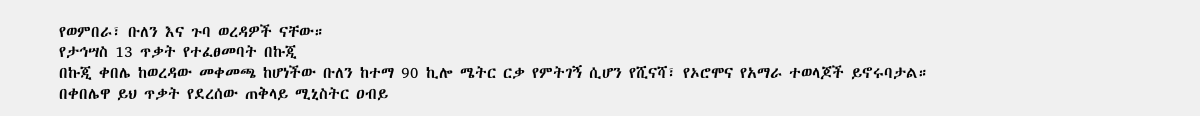የወምበራ፣ ቡለን እና ጉባ ወረዳዎች ናቸው።
የታኅሣስ 13 ጥቃት የተፈፀመባት በኩጂ
በኩጂ ቀበሌ ከወረዳው መቀመጫ ከሆነችው ቡለን ከተማ 90 ኪሎ ሜትር ርቃ የምትገኝ ሲሆን የሺናሻ፣ የኦሮሞና የአማራ ተወላጆች ይኖሩባታል።
በቀበሌዋ ይህ ጥቃት የደረሰው ጠቅላይ ሚኒስትር ዐብይ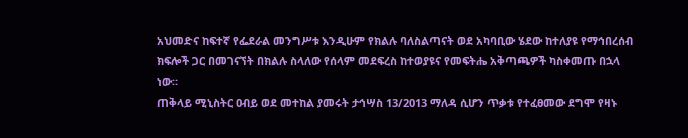አህመድና ከፍተኛ የፌደራል መንግሥቱ እንዲሁም የክልሉ ባለስልጣናት ወደ አካባቢው ሄደው ከተለያዩ የማኅበረሰብ ክፍሎች ጋር በመገናኘት በክልሉ ስላለው የሰላም መደፍረስ ከተወያዩና የመፍትሔ አቅጣጫዎች ካስቀመጡ በኋላ ነው።
ጠቅላይ ሚኒስትር ዐብይ ወደ መተከል ያመሩት ታኅሣስ 13/2013 ማለዳ ሲሆን ጥቃቱ የተፈፀመው ደግሞ የዛኑ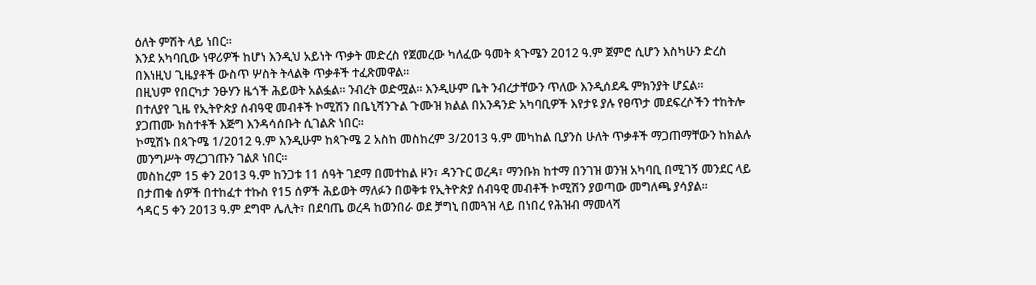ዕለት ምሽት ላይ ነበር።
እንደ አካባቢው ነዋሪዎች ከሆነ እንዲህ አይነት ጥቃት መድረስ የጀመረው ካለፈው ዓመት ጳጉሜን 2012 ዓ.ም ጀምሮ ሲሆን እስካሁን ድረስ በእነዚህ ጊዜያቶች ውስጥ ሦስት ትላልቅ ጥቃቶች ተፈጽመዋል።
በዚህም የበርካታ ንፁሃን ዜጎች ሕይወት አልፏል። ንብረት ወድሟል። እንዲሁም ቤት ንብረታቸውን ጥለው እንዲሰደዱ ምክንያት ሆኗል።
በተለያየ ጊዜ የኢትዮጵያ ሰብዓዊ መብቶች ኮሚሽን በቤኒሻንጉል ጉሙዝ ክልል በአንዳንድ አካባቢዎች እየታዩ ያሉ የፀጥታ መደፍረሶችን ተከትሎ ያጋጠሙ ክስተቶች እጅግ እንዳሳሰቡት ሲገልጽ ነበር።
ኮሚሽኑ በጳጉሜ 1/2012 ዓ.ም እንዲሁም ከጳጉሜ 2 አስከ መስከረም 3/2013 ዓ.ም መካከል ቢያንስ ሁለት ጥቃቶች ማጋጠማቸውን ከክልሉ መንግሥት ማረጋገጡን ገልጾ ነበር።
መስከረም 15 ቀን 2013 ዓ.ም ከንጋቱ 11 ሰዓት ገደማ በመተከል ዞን፣ ዳንጉር ወረዳ፣ ማንቡክ ከተማ በንገዝ ወንዝ አካባቢ በሚገኝ መንደር ላይ በታጠቁ ሰዎች በተከፈተ ተኩስ የ15 ሰዎች ሕይወት ማለፉን በወቅቱ የኢትዮጵያ ሰብዓዊ መብቶች ኮሚሽን ያወጣው መግለጫ ያሳያል።
ኅዳር 5 ቀን 2013 ዓ.ም ደግሞ ሌሊት፣ በደባጤ ወረዳ ከወንበራ ወደ ቻግኒ በመጓዝ ላይ በነበረ የሕዝብ ማመላሻ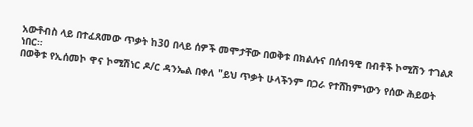አውቶብስ ላይ በተፈጸመው ጥቃት ከ30 በላይ ሰዎች መሞታቸው በወቅቱ በክልሉና በሰብዓዊ በብቶች ኮሚሽን ተገልጾ ነበር።
በወቅቱ የኢሰመኮ ዋና ኮሚሽነር ዶ/ር ዳንኤል በቀለ "ይህ ጥቃት ሁላችንም በጋራ የተሸከምነውን የሰው ሕይወት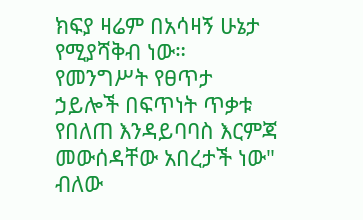ክፍያ ዛሬም በአሳዛኝ ሁኔታ የሚያሻቅብ ነው። የመንግሥት የፀጥታ ኃይሎች በፍጥነት ጥቃቱ የበለጠ እንዳይባባስ እርምጃ መውሰዳቸው አበረታች ነው" ብለው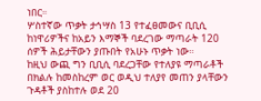ነበር።
ሦስተኛው ጥቃት ታኅሣስ 13 የተፈፀመውና ቢቢሲ ከነዋሪዎችና ከአይን እማኞች ባደረገው ማጣራት 120 ሰዎች ሕይታቸውን ያጡበት የአሁኑ ጥቃት ነው።
ከዚህ ውጪ ግን ቢቢሲ ባደረጋቸው የተለያዩ ማጣራቶች በክልሉ ከመስከረም ወር ወዲህ ተለያየ መጠን ያላቸውን ጉዳቶች ያስከተሉ ወደ 20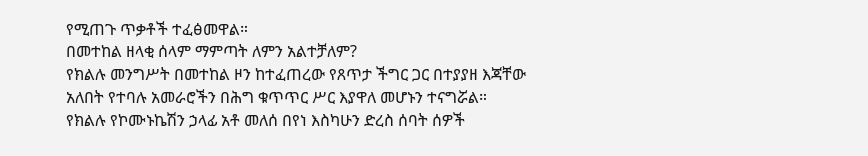የሚጠጉ ጥቃቶች ተፈፅመዋል።
በመተከል ዘላቂ ሰላም ማምጣት ለምን አልተቻለም?
የክልሉ መንግሥት በመተከል ዞን ከተፈጠረው የጸጥታ ችግር ጋር በተያያዘ እጃቸው አለበት የተባሉ አመራሮችን በሕግ ቁጥጥር ሥር እያዋለ መሆኑን ተናግሯል።
የክልሉ የኮሙኑኬሽን ኃላፊ አቶ መለሰ በየነ እስካሁን ድረስ ሰባት ሰዎች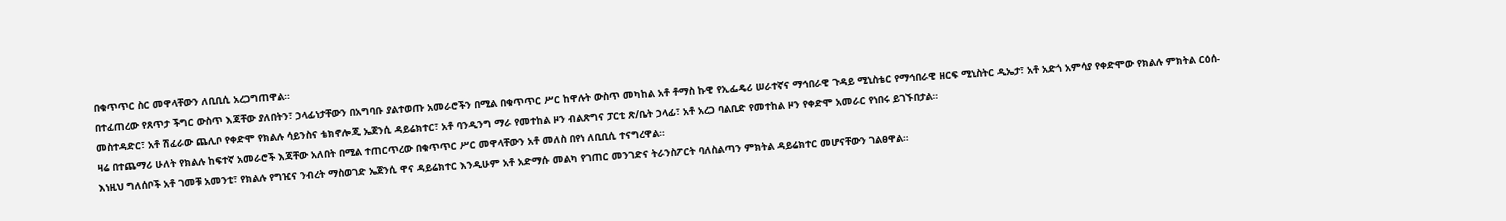በቁጥጥር ስር መዋላቸውን ለቢቢሲ አረጋግጠዋል።
በተፈጠረው የጸጥታ ችግር ውስጥ እጃቸው ያለበትን፣ ኃላፊነታቸውን በአግባቡ ያልተወጡ አመራሮችን በሚል በቁጥጥር ሥር ከዋሉት ውስጥ መካከል አቶ ቶማስ ኩዊ የኢፌዴሪ ሠራተኛና ማኅበራዊ ጉዳይ ሚኒስቴር የማኅበራዊ ዘርፍ ሚኒስትር ዲኤታ፣ አቶ አድጎ አምሳያ የቀድሞው የክልሉ ምክትል ርዕሰ-መስተዳድር፣ አቶ ሽፈራው ጨሊቦ የቀድሞ የክልሉ ሳይንስና ቴክኖሎጂ ኤጀንሲ ዳይሬክተር፣ አቶ ባንዲንግ ማራ የመተከል ዞን ብልጽግና ፓርቲ ጽ/ቤት ኃላፊ፣ አቶ አረጋ ባልቢድ የመተከል ዞን የቀድሞ አመራር የነበሩ ይገኙበታል።
ዛሬ በተጨማሪ ሁለት የክልሉ ከፍተኛ አመራሮች እጃቸው አለበት በሚል ተጠርጥረው በቁጥጥር ሥር መዋላቸውን አቶ መለስ በየነ ለቢቢሲ ተናግረዋል።
እነዚህ ግለሰቦች አቶ ገመቹ አመንቲ፣ የክልሉ የግዢና ንብረት ማስወገድ ኤጀንሲ ዋና ዳይሬክተር እንዲሁም አቶ አድማሱ መልካ የገጠር መንገድና ትራንስፖርት ባለስልጣን ምክትል ዳይሬክተር መሆናቸውን ገልፀዋል።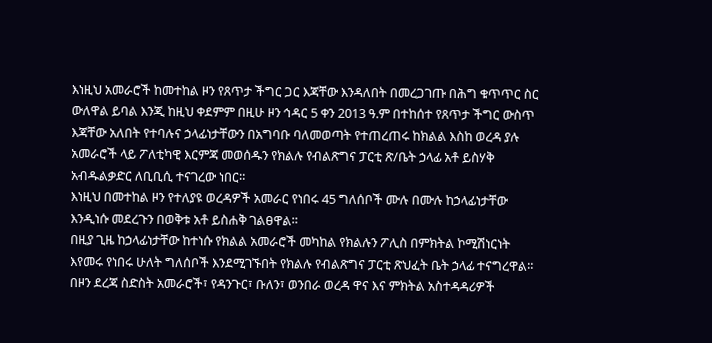እነዚህ አመራሮች ከመተከል ዞን የጸጥታ ችግር ጋር እጃቸው እንዳለበት በመረጋገጡ በሕግ ቁጥጥር ስር ውለዋል ይባል እንጂ ከዚህ ቀደምም በዚሁ ዞን ኅዳር 5 ቀን 2013 ዓ.ም በተከሰተ የጸጥታ ችግር ውስጥ እጃቸው አለበት የተባሉና ኃላፊነታቸውን በአግባቡ ባለመወጣት የተጠረጠሩ ከክልል እስከ ወረዳ ያሉ አመራሮች ላይ ፖለቲካዊ እርምጃ መወሰዱን የክልሉ የብልጽግና ፓርቲ ጽ/ቤት ኃላፊ አቶ ይስሃቅ አብዱልቃድር ለቢቢሲ ተናገረው ነበር።
እነዚህ በመተከል ዞን የተለያዩ ወረዳዎች አመራር የነበሩ 45 ግለሰቦች ሙሉ በሙሉ ከኃላፊነታቸው እንዲነሱ መደረጉን በወቅቱ አቶ ይስሐቅ ገልፀዋል።
በዚያ ጊዜ ከኃላፊነታቸው ከተነሱ የክልል አመራሮች መካከል የክልሉን ፖሊስ በምክትል ኮሚሽነርነት እየመሩ የነበሩ ሁለት ግለሰቦች እንደሚገኙበት የክልሉ የብልጽግና ፓርቲ ጽህፈት ቤት ኃላፊ ተናግረዋል።
በዞን ደረጃ ስድስት አመራሮች፣ የዳንጉር፣ ቡለን፣ ወንበራ ወረዳ ዋና እና ምክትል አስተዳዳሪዎች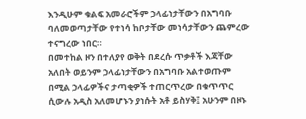እንዲሁም ቁልፍ አመራሮችም ኃላፊነታቸውን በአግባቡ ባለመወጣታቸው የተነሳ ከቦታቸው መነሳታቸውን ጨምረው ተናግረው ነበር።
በመተከል ዞን በተለያየ ወቅት በደረሱ ጥቃቶች እጃቸው አለበት ወይንም ኃላፊነታቸውን በአግባቡ አልተወጡም በሚል ኃላፊዎችና ታጣቂዎች ተጠርጥረው በቁጥጥር ሲውሉ አዲስ አለመሆኑን ያነሱት አቶ ይስሃቅ፤ አሁንም በዞኑ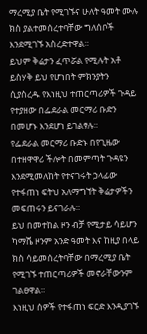ማረሚያ ቤት የሚገኙና ሁለት ዓመት ሙሉ ክስ ያልተመሰረተባቸው ግለሰቦች እንደሚገኙ አስረድተዋል።
ይህም ቅሬታን ፈጥሯል የሚሉት አቶ ይስሃቅ ይህ የሆነበት ምክንያትን ሲያስረዱ የእነዚህ ተጠርጣሪዎች ጉዳይ የተያዘው በፌደራል መርማሪ ቡድን በመሆኑ እንደሆነ ይገልፃሉ።
የፌደራል መርማሪ ቡድኑ በየጊዜው በተዘዋዋሪ ችሎት በመምጣት ጉዳዩን እንደሚመለከት የተናገሩት ኃላፊው የተፋጠነ ፍትህ አለማግኘት ቅሬታዎችን መፍጠሩን ይናገራሉ።
ይህ በመተከል ዞን ብቻ የሚታይ ሳይሆን ካማሼ ዞንም አንድ ዓመት እና ከዚያ በላይ ክስ ሳይመሰረትባቸው በማረሚያ ቤት የሚገኙ ተጠርጣሪዎች መኖራቸውንም ገልፀዋል።
እነዚህ ሰዎች የተፋጠነ ፍርድ እንዲያገኙ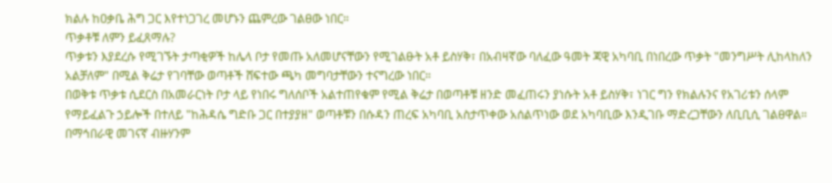ክልሉ ከዐቃቤ ሕግ ጋር እየተነጋገረ መሆኑን ጨምረው ገልፀው ነበር።
ጥቃቶቹ ለምን ይፈጸማሉ?
ጥቃቱን እያደረሱ የሚገኙት ታጣቂዎች ከሌላ ቦታ የመጡ አለመሆናቸውን የሚገልፁት አቶ ይስሃቅ፣ በአብዛኛው ባለፈው ዓመት ጃዊ አካባቢ በነበረው ጥቃት "መንግሥት ሊከላከለን አልቻለም" በሚል ቅሬታ የገባቸው ወጣቶች ሸፍተው ጫካ መግባታቸውን ተናግረው ነበር።
በወቅቱ ጥቃቱ ሲደርስ በአመራርነት ቦታ ላይ የነበሩ ግለሰቦች አልተጠየቁም የሚል ቅሬታ በወጣቶቹ ዘንድ መፈጠሩን ያነሱት አቶ ይስሃቅ፣ ነገር ግን የክልሉንና የአገሪቱን ሰላም የማይፈልጉ ኃይሎች በተለይ "ከሕዳሴ ግድቡ ጋር በተያያዘ" ወጣቶቹን በሱዳን ጠረፍ አካባቢ አስታጥቀው አሰልጥነው ወደ አካባቢው እንዲገቡ ማድረጋቸውን ለቢቢሲ ገልፀዋል።
በማኅበራዊ መገናኛ ብዙሃንም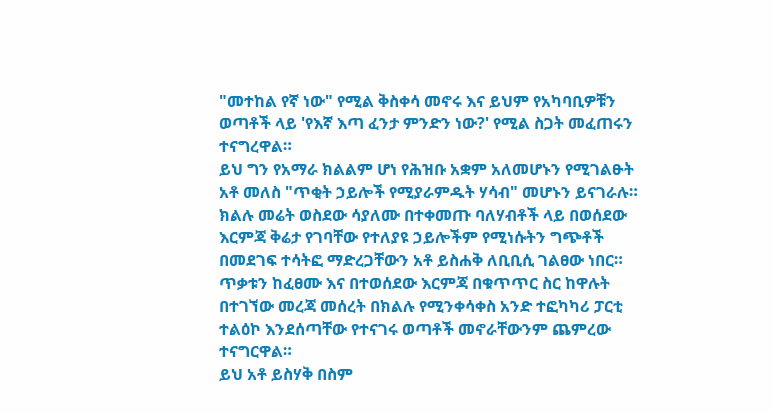"መተከል የኛ ነው" የሚል ቅስቀሳ መኖሩ እና ይህም የአካባቢዎቹን ወጣቶች ላይ 'የእኛ እጣ ፈንታ ምንድን ነው?' የሚል ስጋት መፈጠሩን ተናግረዋል።
ይህ ግን የአማራ ክልልም ሆነ የሕዝቡ አቋም አለመሆኑን የሚገልፁት አቶ መለስ "ጥቂት ኃይሎች የሚያራምዱት ሃሳብ" መሆኑን ይናገራሉ።
ክልሉ መሬት ወስደው ሳያለሙ በተቀመጡ ባለሃብቶች ላይ በወሰደው እርምጃ ቅሬታ የገባቸው የተለያዩ ኃይሎችም የሚነሱትን ግጭቶች በመደገፍ ተሳትፎ ማድረጋቸውን አቶ ይስሐቅ ለቢቢሲ ገልፀው ነበር።
ጥቃቱን ከፈፀሙ እና በተወሰደው እርምጃ በቁጥጥር ስር ከዋሉት በተገኘው መረጃ መሰረት በክልሉ የሚንቀሳቀስ አንድ ተፎካካሪ ፓርቲ ተልዕኮ እንደሰጣቸው የተናገሩ ወጣቶች መኖራቸውንም ጨምረው ተናግርዋል።
ይህ አቶ ይስሃቅ በስም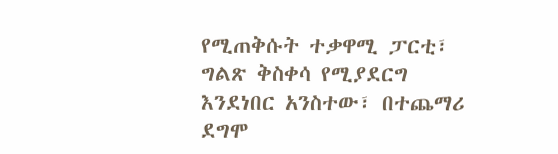የሚጠቅሱት ተቃዋሚ ፓርቲ፣ ግልጽ ቅስቀሳ የሚያደርግ እንደነበር አንስተው፣ በተጨማሪ ደግሞ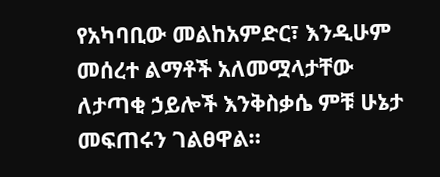የአካባቢው መልከአምድር፣ እንዲሁም መሰረተ ልማቶች አለመሟላታቸው ለታጣቂ ኃይሎች እንቅስቃሴ ምቹ ሁኔታ መፍጠሩን ገልፀዋል።